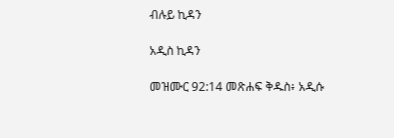ብሉይ ኪዳን

አዲስ ኪዳን

መዝሙር 92:14 መጽሐፍ ቅዱስ፥ አዲሱ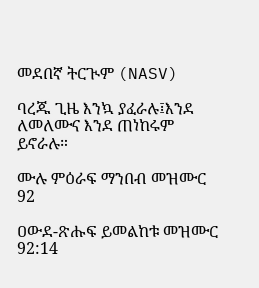መደበኛ ትርጒም (NASV)

ባረጁ ጊዜ እንኳ ያፈራሉ፤እንደ ለመለሙና እንደ ጠነከሩም ይኖራሉ።

ሙሉ ምዕራፍ ማንበብ መዝሙር 92

ዐውደ-ጽሑፍ ይመልከቱ መዝሙር 92:14